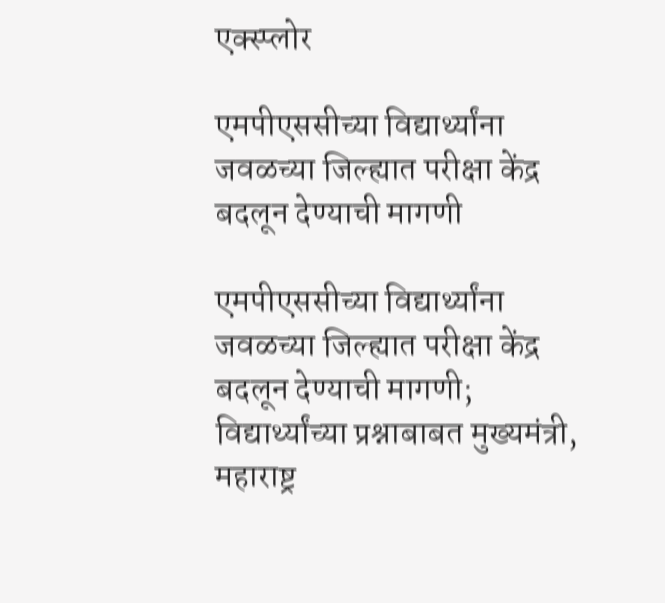एक्स्प्लोर

एमपीएससीच्या विद्यार्थ्यांना जवळच्या जिल्ह्यात परीक्षा केंद्र बदलून देण्याची मागणी

एमपीएससीच्या विद्यार्थ्यांना जवळच्या जिल्ह्यात परीक्षा केंद्र बदलून देण्याची मागणी; विद्यार्थ्यांच्या प्रश्नाबाबत मुख्यमंत्री, महाराष्ट्र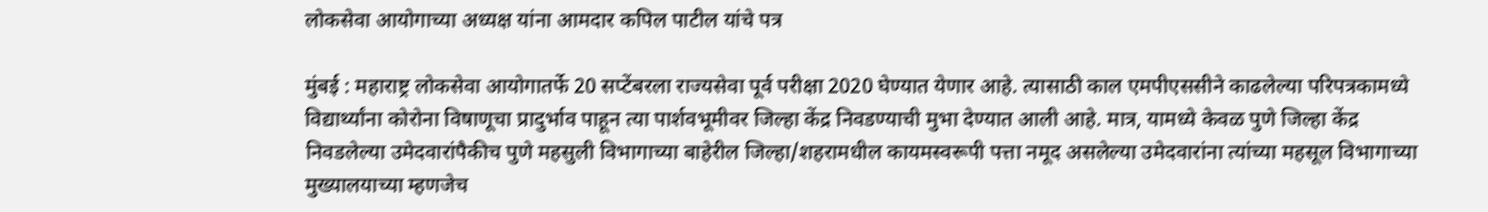लोकसेवा आयोगाच्या अध्यक्ष यांना आमदार कपिल पाटील यांचे पत्र

मुंबई : महाराष्ट्र लोकसेवा आयोगातर्फे 20 सप्टेंबरला राज्यसेवा पूर्व परीक्षा 2020 घेण्यात येणार आहे. त्यासाठी काल एमपीएससीने काढलेल्या परिपत्रकामध्ये विद्यार्थ्यांना कोरोना विषाणूचा प्रादुर्भाव पाहून त्या पार्शवभूमीवर जिल्हा केंद्र निवडण्याची मुभा देण्यात आली आहे. मात्र, यामध्ये केवळ पुणे जिल्हा केंद्र निवडलेल्या उमेदवारांपैकीच पुणे महसुली विभागाच्या बाहेरील जिल्हा/शहरामधील कायमस्वरूपी पत्ता नमूद असलेल्या उमेदवारांना त्यांच्या महसूल विभागाच्या मुख्यालयाच्या म्हणजेच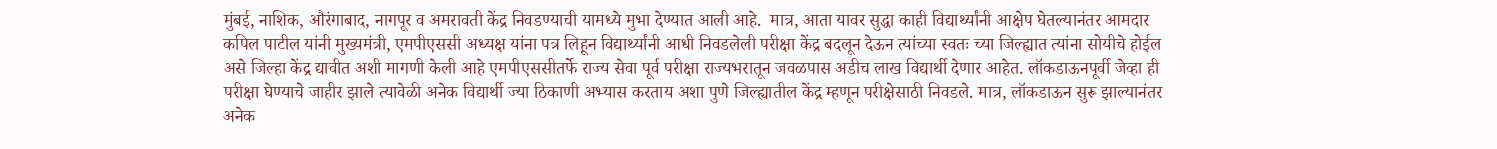मुंबई, नाशिक, औरंगाबाद, नागपूर व अमरावती केंद्र निवडण्याची यामध्ये मुभा देण्यात आली आहे.  मात्र, आता यावर सुद्धा काही विद्यार्थ्यांनी आक्षेप घेतल्यानंतर आमदार कपिल पाटील यांनी मुख्यमंत्री, एमपीएससी अध्यक्ष यांना पत्र लिहून विद्यार्थ्यांनी आधी निवडलेली परीक्षा केंद्र बदलून देऊन त्यांच्या स्वतः च्या जिल्ह्यात त्यांना सोयीचे होईल असे जिल्हा केंद्र द्यावीत अशी मागणी केली आहे एमपीएससीतर्फे राज्य सेवा पूर्व परीक्षा राज्यभरातून जवळपास अडीच लाख विद्यार्थी देणार आहेत. लॉकडाऊनपूर्वी जेव्हा ही परीक्षा घेण्याचे जाहीर झाले त्यावेळी अनेक विद्यार्थी ज्या ठिकाणी अभ्यास करताय अशा पुणे जिल्ह्यातील केंद्र म्हणून परीक्षेसाठी निवडले. मात्र, लॉकडाऊन सुरू झाल्यानंतर अनेक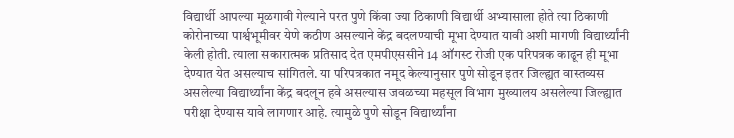विद्यार्थी आपल्या मूळगावी गेल्याने परत पुणे किंवा ज्या ठिकाणी विद्यार्थी अभ्यासाला होते त्या ठिकाणी कोरोनाच्या पार्श्वभूमीवर येणे कठीण असल्याने केंद्र बदलण्याची मूभा देण्यात यावी अशी मागणी विद्यार्थ्यांनी केली होती. त्याला सकारात्मक प्रतिसाद देत एमपीएससीने 14 ऑगस्ट रोजी एक परिपत्रक काढून ही मूभा देण्यात येत असल्याच सांगितले. या परिपत्रकात नमूद केल्यानुसार पुणे सोडून इतर जिल्ह्यत वास्तव्यस असलेल्या विद्यार्थ्यांना केंद्र बदलून हवे असल्यास जवळच्या महसूल विभाग मुख्यालय असलेल्या जिल्ह्यात परीक्षा देण्यास यावे लागणार आहे. त्यामुळे पुणे सोडून विद्यार्थ्यांना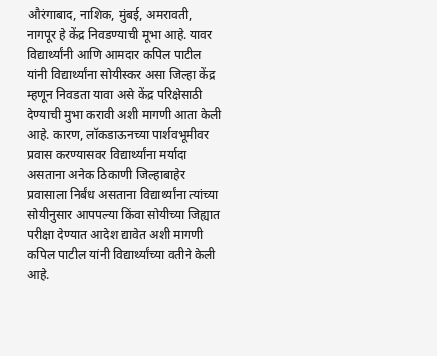औरंगाबाद, नाशिक, मुंबई, अमरावती, नागपूर हे केंद्र निवडण्याची मूभा आहे. यावर विद्यार्थ्यांनी आणि आमदार कपिल पाटील यांनी विद्यार्थ्यांना सोयीस्कर असा जिल्हा केंद्र म्हणून निवडता यावा असे केंद्र परिक्षेसाठी देण्याची मुभा करावी अशी मागणी आता केली आहे. कारण, लॉकडाऊनच्या पार्शवभूमीवर प्रवास करण्यासवर विद्यार्थ्यांना मर्यादा असताना अनेक ठिकाणी जिल्हाबाहेर प्रवासाला निर्बंध असताना विद्यार्थ्यांना त्यांच्या सोयीनुसार आपपल्या किंवा सोयीच्या जिह्यात परीक्षा देण्यात आदेश द्यावेत अशी मागणी कपिल पाटील यांनी विद्यार्थ्यांच्या वतीने केली आहे.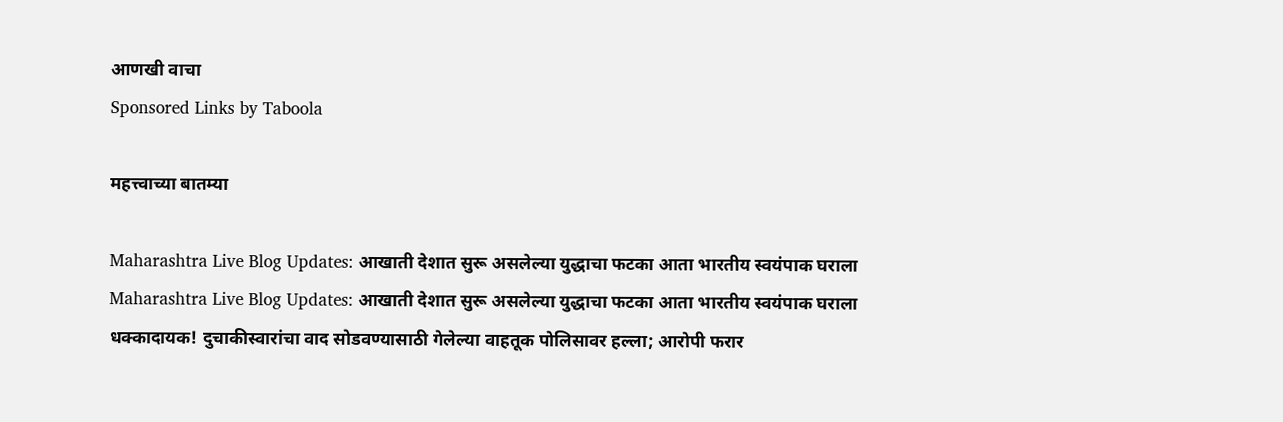आणखी वाचा
Sponsored Links by Taboola

महत्त्वाच्या बातम्या

Maharashtra Live Blog Updates: आखाती देशात सुरू असलेल्या युद्धाचा फटका आता भारतीय स्वयंपाक घराला
Maharashtra Live Blog Updates: आखाती देशात सुरू असलेल्या युद्धाचा फटका आता भारतीय स्वयंपाक घराला
धक्कादायक! दुचाकीस्वारांचा वाद सोडवण्यासाठी गेलेल्या वाहतूक पोलिसावर हल्ला; आरोपी फरार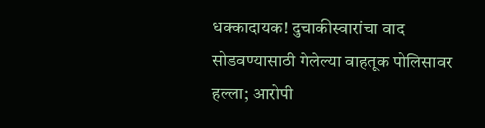धक्कादायक! दुचाकीस्वारांचा वाद सोडवण्यासाठी गेलेल्या वाहतूक पोलिसावर हल्ला; आरोपी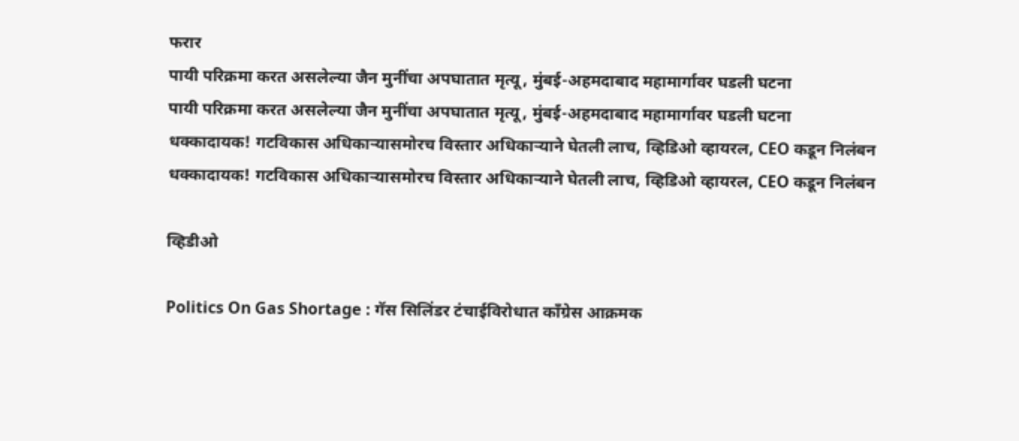फरार
पायी परिक्रमा करत असलेल्या जैन मुनींचा अपघातात मृत्यू, मुंबई-अहमदाबाद महामार्गावर घडली घटना
पायी परिक्रमा करत असलेल्या जैन मुनींचा अपघातात मृत्यू, मुंबई-अहमदाबाद महामार्गावर घडली घटना
धक्कादायक! गटविकास अधिकाऱ्यासमोरच विस्तार अधिकाऱ्याने घेतली लाच, व्हिडिओ व्हायरल, CEO कडून निलंबन
धक्कादायक! गटविकास अधिकाऱ्यासमोरच विस्तार अधिकाऱ्याने घेतली लाच, व्हिडिओ व्हायरल, CEO कडून निलंबन

व्हिडीओ

Politics On Gas Shortage : गॅस सिलिंडर टंचाईविरोधात काँग्रेस आक्रमक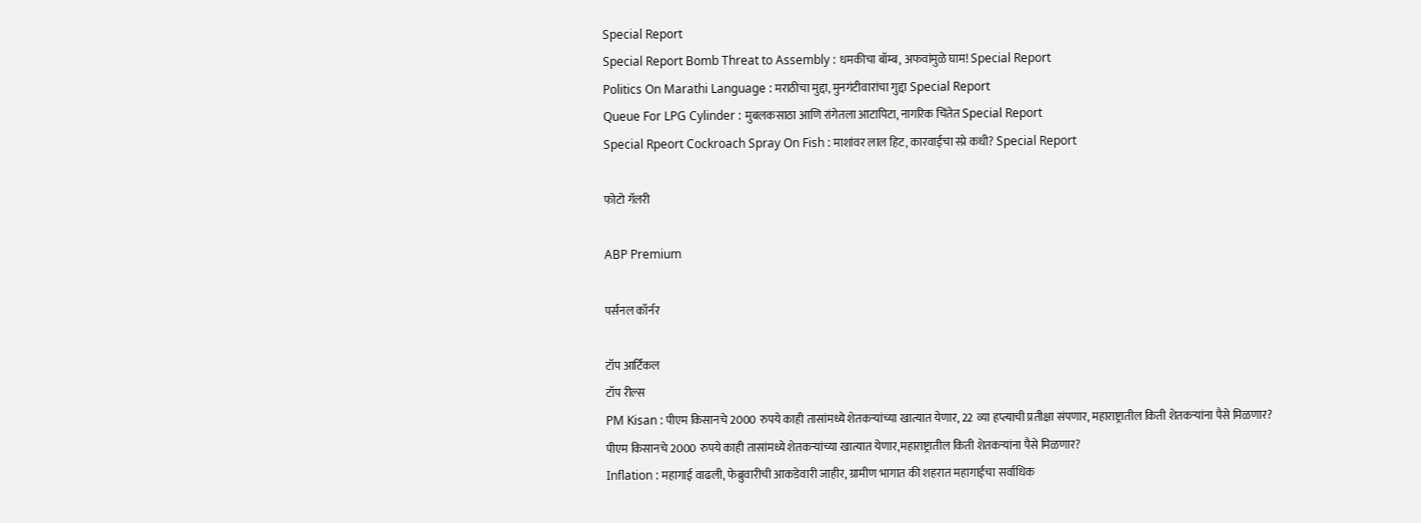Special Report
Special Report Bomb Threat to Assembly : धमकीचा बॉम्ब, अफवांमुळे घाम! Special Report
Politics On Marathi Language : मराठीचा मुद्दा, मुनगंटीवारांचा गुद्दा Special Report
Queue For LPG Cylinder : मुबलकसाठा आणि रांगेतला आटापिटा, नागरिक चिंतेत Special Report
Special Rpeort Cockroach Spray On Fish : माशांवर लाल हिट, कारवाईचा स्प्रे कधी? Special Report

फोटो गॅलरी

ABP Premium

पर्सनल कॉर्नर

टॉप आर्टिकल
टॉप रील्स
PM Kisan : पीएम किसानचे 2000 रुपये काही तासांमध्ये शेतकऱ्यांच्या खात्यात येणार, 22 व्या हप्त्याची प्रतीक्षा संपणार, महाराष्ट्रातील किती शेतकऱ्यांना पैसे मिळणार?
पीएम किसानचे 2000 रुपये काही तासांमध्ये शेतकऱ्यांच्या खात्यात येणार,महाराष्ट्रातील किती शेतकऱ्यांना पैसे मिळणार?
Inflation : महागाई वाढली, फेब्रुवारीची आकडेवारी जाहीर, ग्रामीण भागात की शहरात महागाईचा सर्वाधिक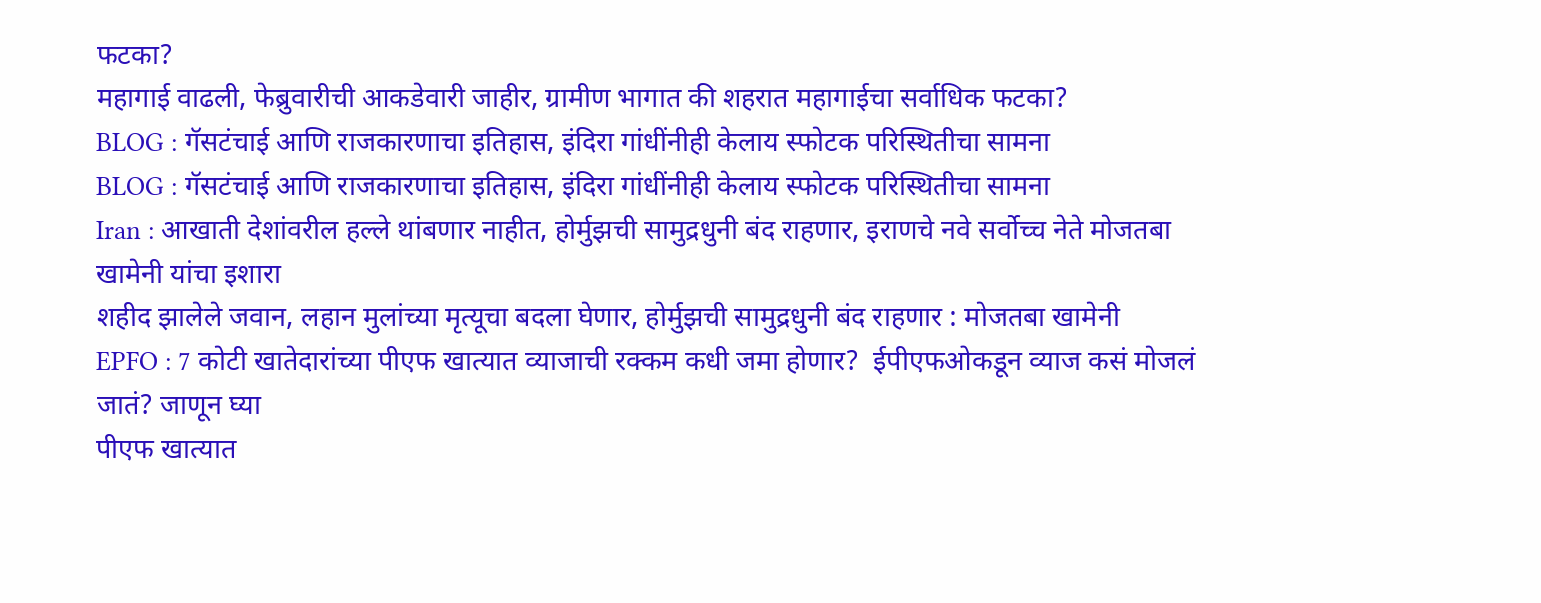फटका?
महागाई वाढली, फेब्रुवारीची आकडेवारी जाहीर, ग्रामीण भागात की शहरात महागाईचा सर्वाधिक फटका?
BLOG : गॅसटंचाई आणि राजकारणाचा इतिहास, इंदिरा गांधींनीही केलाय स्फोटक परिस्थितीचा सामना
BLOG : गॅसटंचाई आणि राजकारणाचा इतिहास, इंदिरा गांधींनीही केलाय स्फोटक परिस्थितीचा सामना
Iran : आखाती देशांवरील हल्ले थांबणार नाहीत, होर्मुझची सामुद्रधुनी बंद राहणार, इराणचे नवे सर्वोच्च नेते मोजतबा खामेनी यांचा इशारा
शहीद झालेले जवान, लहान मुलांच्या मृत्यूचा बदला घेणार, होर्मुझची सामुद्रधुनी बंद राहणार : मोजतबा खामेनी
EPFO : 7 कोटी खातेदारांच्या पीएफ खात्यात व्याजाची रक्कम कधी जमा होणार?  ईपीएफओकडून व्याज कसं मोजलं जातं? जाणून घ्या
पीएफ खात्यात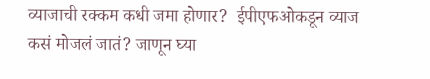व्याजाची रक्कम कधी जमा होणार?  ईपीएफओकडून व्याज कसं मोजलं जातं? जाणून घ्या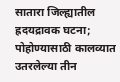सातारा जिल्ह्यातील ह्रदयद्रावक घटना; पोहोण्यासाठी कालव्यात उतरलेल्या तीन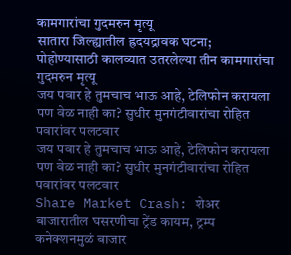कामगारांचा गुदमरुन मृत्यू
सातारा जिल्ह्यातील ह्रदयद्रावक घटना; पोहोण्यासाठी कालव्यात उतरलेल्या तीन कामगारांचा गुदमरुन मृत्यू
जय पवार हे तुमचाच भाऊ आहे, टेलिफोन करायला पण वेळ नाही का? सुधीर मुनगंटीवारांचा रोहित पवारांवर पलटवार
जय पवार हे तुमचाच भाऊ आहे, टेलिफोन करायला पण वेळ नाही का? सुधीर मुनगंटीवारांचा रोहित पवारांवर पलटवार
Share Market Crash: शेअर बाजारातील घसरणीचा ट्रेंड कायम, ट्रम्प कनेक्शनमुळं बाजार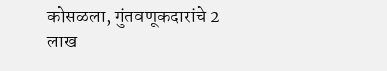कोसळला, गुंतवणूकदारांचे 2 लाख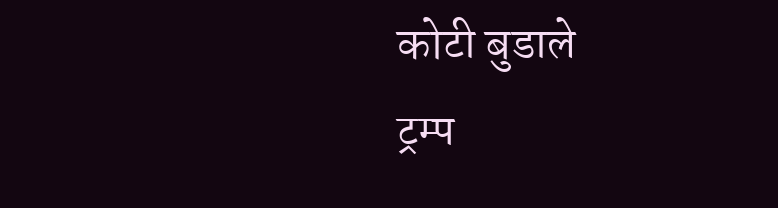कोटी बुडाले
ट्रम्प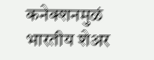कनेक्शनमुळं भारतीय शेअर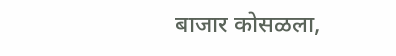बाजार कोसळला,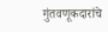गुंतवणूकदारांचे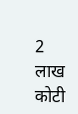2 लाख कोटी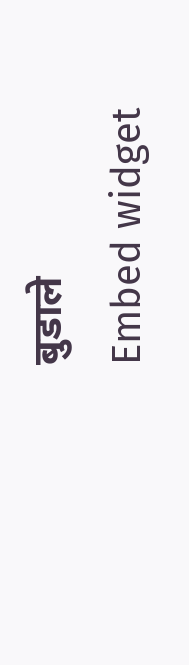बुडाले
Embed widget